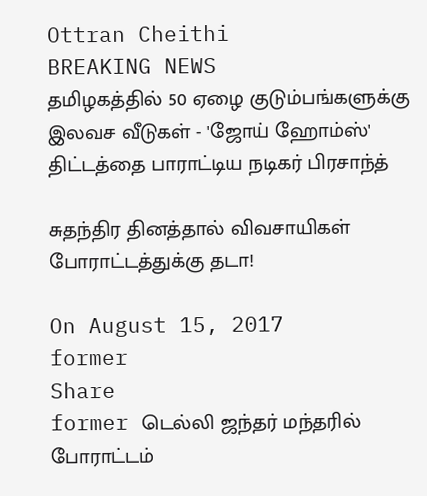Ottran Cheithi
BREAKING NEWS
தமிழகத்தில் 50 ஏழை குடும்பங்களுக்கு இலவச வீடுகள் - 'ஜோய் ஹோம்ஸ்' திட்டத்தை பாராட்டிய நடிகர் பிரசாந்த்

சுதந்திர தினத்தால் விவசாயிகள் போராட்டத்துக்கு தடா!

On August 15, 2017
former
Share
former டெல்லி ஜந்தர் மந்தரில் போராட்டம்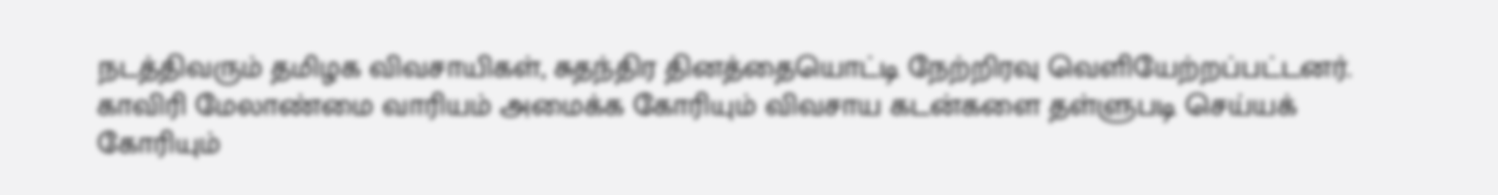நடத்திவரும் தமிழக விவசாயிகள், சுதந்திர தினத்தையொட்டி நேற்றிரவு வெளியேற்றப்பட்டனர். காவிரி மேலாண்மை வாரியம் அமைக்க கோரியும் விவசாய கடன்களை தள்ளுபடி செய்யக் கோரியும்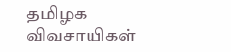தமிழக விவசாயிகள்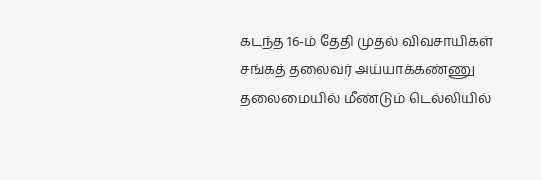கடந்த 16-ம் தேதி முதல் விவசாயிகள் சங்கத் தலைவர் அய்யாக்கண்ணு தலைமையில் மீண்டும் டெல்லியில்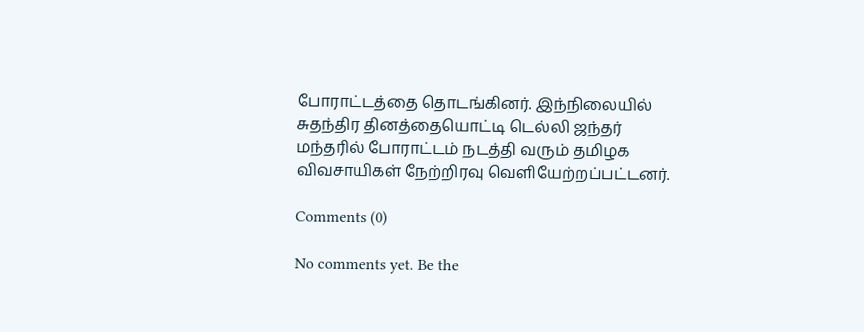போராட்டத்தை தொடங்கினர். இந்நிலையில் சுதந்திர தினத்தையொட்டி டெல்லி ஜந்தர் மந்தரில் போராட்டம் நடத்தி வரும் தமிழக விவசாயிகள் நேற்றிரவு வெளியேற்றப்பட்டனர்.

Comments (0)

No comments yet. Be the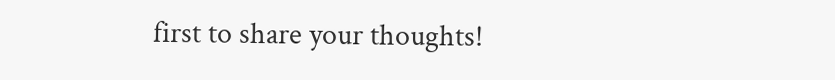first to share your thoughts!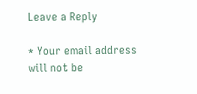Leave a Reply

* Your email address will not be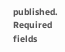published. Required fields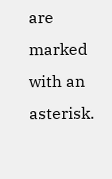are marked with an asterisk.